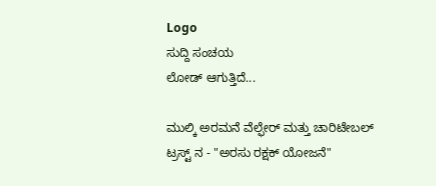Logo
ಸುದ್ದಿ ಸಂಚಯ
ಲೋಡ್ ಆಗುತ್ತಿದೆ...

ಮುಲ್ಕಿ ಅರಮನೆ ವೆಲ್ಫೇರ್ ಮತ್ತು ಚಾರಿಟೇಬಲ್ ಟ್ರಸ್ಟ್ ನ - "ಅರಸು ರಕ್ಷಕ್ ಯೋಜನೆ"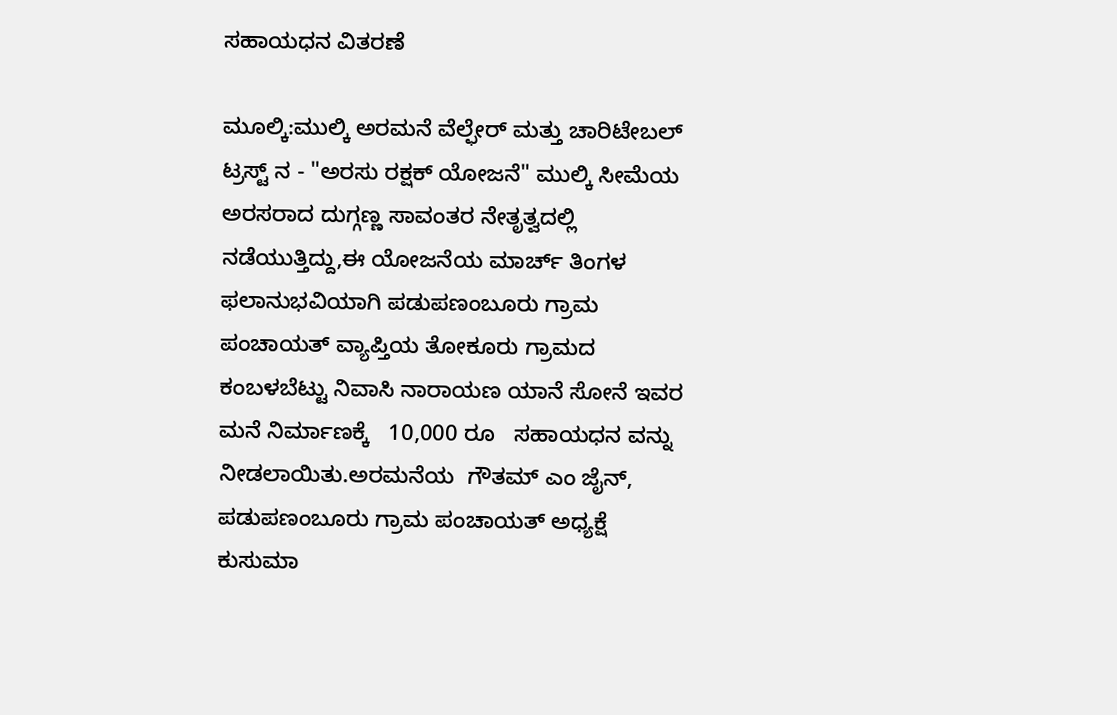ಸಹಾಯಧನ ವಿತರಣೆ

ಮೂಲ್ಕಿ:ಮುಲ್ಕಿ ಅರಮನೆ ವೆಲ್ಫೇರ್ ಮತ್ತು ಚಾರಿಟೇಬಲ್ ಟ್ರಸ್ಟ್ ನ - "ಅರಸು ರಕ್ಷಕ್ ಯೋಜನೆ" ಮುಲ್ಕಿ ಸೀಮೆಯ ಅರಸರಾದ ದುಗ್ಗಣ್ಣ ಸಾವಂತರ ನೇತೃತ್ವದಲ್ಲಿ ನಡೆಯುತ್ತಿದ್ದು,ಈ ಯೋಜನೆಯ ಮಾರ್ಚ್ ತಿಂಗಳ ಫಲಾನುಭವಿಯಾಗಿ ಪಡುಪಣಂಬೂರು ಗ್ರಾಮ ಪಂಚಾಯತ್ ವ್ಯಾಪ್ತಿಯ ತೋಕೂರು ಗ್ರಾಮದ ಕಂಬಳಬೆಟ್ಟು ನಿವಾಸಿ ನಾರಾಯಣ ಯಾನೆ ಸೋನೆ ಇವರ ಮನೆ ನಿರ್ಮಾಣಕ್ಕೆ   10,000 ರೂ   ಸಹಾಯಧನ ವನ್ನು ನೀಡಲಾಯಿತು.ಅರಮನೆಯ  ಗೌತಮ್ ಎಂ ಜೈನ್, ಪಡುಪಣಂಬೂರು ಗ್ರಾಮ ಪಂಚಾಯತ್ ಅಧ್ಯಕ್ಷೆ  ಕುಸುಮಾ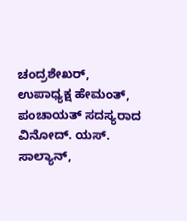ಚಂದ್ರಶೇಖರ್, ಉಪಾಧ್ಯಕ್ಷ ಹೇಮಂತ್, ಪಂಚಾಯತ್ ಸದಸ್ಯರಾದ ವಿನೋದ್. ಯಸ್. ಸಾಲ್ಯಾನ್,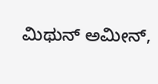ಮಿಥುನ್ ಅಮೀನ್,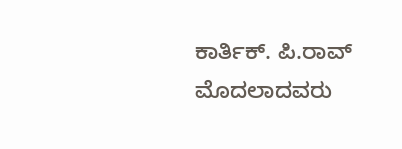ಕಾರ್ತಿಕ್. ಪಿ.ರಾವ್  ಮೊದಲಾದವರು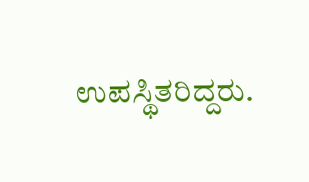ಉಪಸ್ಥಿತರಿದ್ದರು.